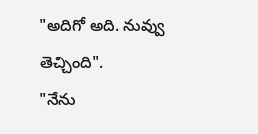"అదిగో అది. నువ్వు తెచ్చింది".
"నేను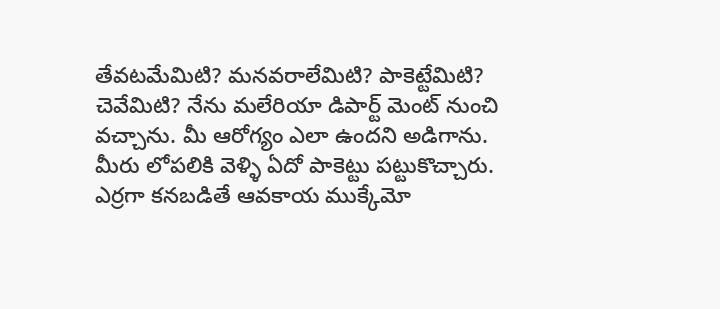తేవటమేమిటి? మనవరాలేమిటి? పాకెట్టేమిటి? చెవేమిటి? నేను మలేరియా డిపార్ట్ మెంట్ నుంచి వచ్చాను. మీ ఆరోగ్యం ఎలా ఉందని అడిగాను. మీరు లోపలికి వెళ్ళి ఏదో పాకెట్టు పట్టుకొచ్చారు. ఎర్రగా కనబడితే ఆవకాయ ముక్కేమో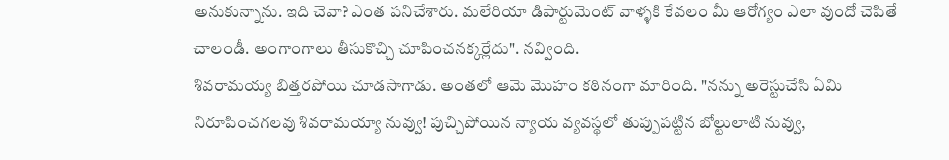అనుకున్నాను. ఇది చెవా? ఎంత పనిచేశారు. మలేరియా డిపార్టుమెంట్ వాళ్ళకి కేవలం మీ ఆరోగ్యం ఎలా వుందో చెపితే చాలండీ. అంగాంగాలు తీసుకొచ్చి చూపించనక్కర్లేదు". నవ్వింది.
శివరామయ్య బిత్తరపోయి చూడసాగాడు. అంతలో ఆమె మొహం కఠినంగా మారింది. "నన్ను అరెస్టుచేసి ఏమి నిరూపించగలవు శివరామయ్యా నువ్వు! పుచ్చిపోయిన న్యాయ వ్యవస్థలో తుప్పుపట్టిన బోల్టులాటి నువ్వు,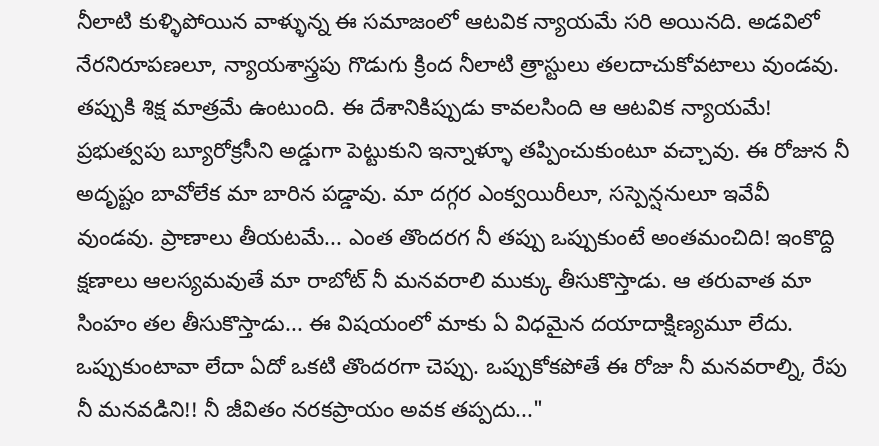నీలాటి కుళ్ళిపోయిన వాళ్ళున్న ఈ సమాజంలో ఆటవిక న్యాయమే సరి అయినది. అడవిలో నేరనిరూపణలూ, న్యాయశాస్త్రపు గొడుగు క్రింద నీలాటి త్రాస్టులు తలదాచుకోవటాలు వుండవు. తప్పుకి శిక్ష మాత్రమే ఉంటుంది. ఈ దేశానికిప్పుడు కావలసింది ఆ ఆటవిక న్యాయమే! ప్రభుత్వపు బ్యూరోక్రసీని అడ్డుగా పెట్టుకుని ఇన్నాళ్ళూ తప్పించుకుంటూ వచ్చావు. ఈ రోజున నీ అదృష్టం బావోలేక మా బారిన పడ్డావు. మా దగ్గర ఎంక్వయిరీలూ, సస్పెన్షనులూ ఇవేవీ వుండవు. ప్రాణాలు తీయటమే... ఎంత తొందరగ నీ తప్పు ఒప్పుకుంటే అంతమంచిది! ఇంకొద్ది క్షణాలు ఆలస్యమవుతే మా రాబోట్ నీ మనవరాలి ముక్కు తీసుకొస్తాడు. ఆ తరువాత మా సింహం తల తీసుకొస్తాడు... ఈ విషయంలో మాకు ఏ విధమైన దయాదాక్షిణ్యమూ లేదు. ఒప్పుకుంటావా లేదా ఏదో ఒకటి తొందరగా చెప్పు. ఒప్పుకోకపోతే ఈ రోజు నీ మనవరాల్ని, రేపు నీ మనవడిని!! నీ జీవితం నరకప్రాయం అవక తప్పదు..."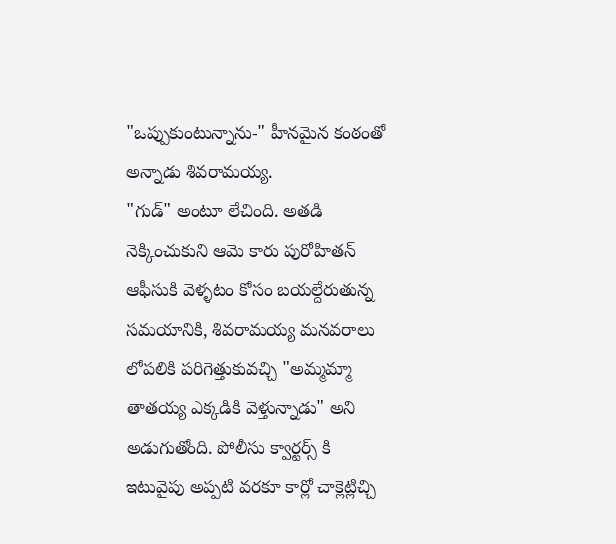"ఒప్పుకుంటున్నాను-" హీనమైన కంఠంతో అన్నాడు శివరామయ్య.
"గుడ్" అంటూ లేచింది. అతడి నెక్కించుకుని ఆమె కారు పురోహితన్ ఆఫీసుకి వెళ్ళటం కోసం బయల్దేరుతున్న సమయానికి, శివరామయ్య మనవరాలు లోపలికి పరిగెత్తుకువచ్చి "అమ్మమ్మా తాతయ్య ఎక్కడికి వెళ్తున్నాడు" అని అడుగుతోంది. పోలీసు క్వార్టర్స్ కి ఇటువైపు అప్పటి వరకూ కార్లో చాక్లెట్లిచ్చి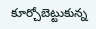కూర్చోబెట్టుకున్న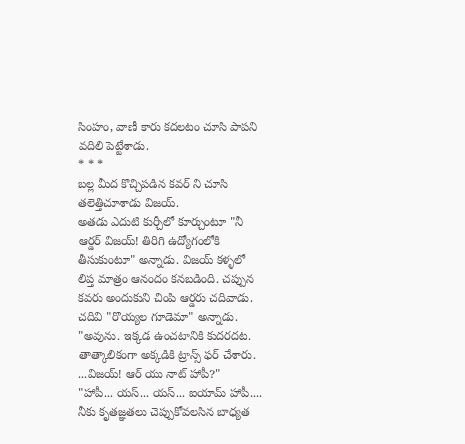సింహం, వాణీ కారు కదలటం చూసి పాపని వదిలి పెట్టేశాడు.
* * *
బల్ల మీద కొచ్చిపడిన కవర్ ని చూసి తలెత్తిచూశాడు విజయ్.
అతడు ఎదుటి కుర్చీలో కూర్చుంటూ "నీ ఆర్డర్ విజయ్! తిరిగి ఉద్యోగంలోకి తీసుకుంటూ" అన్నాడు. విజయ్ కళ్ళలో లిప్త మాత్రం ఆనందం కనబడింది. చప్పున కవరు అందుకుని చింపి ఆర్డరు చదివాడు. చదివి "రొయ్యల గూడెమా" అన్నాడు.
"అవును. ఇక్కడ ఉంచటానికి కుదరదట. తాత్కాలికంగా అక్కడికి ట్రాన్స్ ఫర్ చేశారు. ...విజయ్! ఆర్ యు నాట్ హాపీ?"
"హాపీ... యస్... యస్... ఐయామ్ హాపీ.... నీకు కృతజ్ఞతలు చెప్పుకోవలసిన బాధ్యత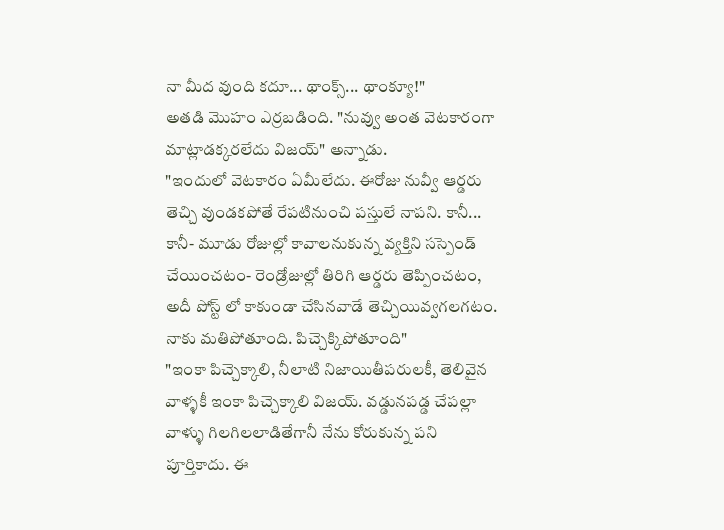నా మీద వుంది కదూ... థాంక్స్... థాంక్యూ!"
అతడి మొహం ఎర్రబడింది. "నువ్వు అంత వెటకారంగా మాట్లాడక్కరలేదు విజయ్" అన్నాడు.
"ఇందులో వెటకారం ఏమీలేదు. ఈరోజు నువ్వీ ఆర్డరు తెచ్చి వుండకపోతే రేపటినుంచి పస్తులే నాపని. కానీ... కానీ- మూడు రోజుల్లో కావాలనుకున్న వ్యక్తిని సస్పెండ్ చేయించటం- రెండ్రోజుల్లో తిరిగి ఆర్డరు తెప్పించటం, అదీ పోస్ట్ లో కాకుండా చేసినవాడే తెచ్చియివ్వగలగటం. నాకు మతిపోతూంది. పిచ్చెక్కిపోతూంది"
"ఇంకా పిచ్చెక్కాలి, నీలాటి నిజాయితీపరులకీ, తెలివైన వాళ్ళకీ ఇంకా పిచ్చెక్కాలి విజయ్. వడ్డునపడ్డ చేపల్లా వాళ్ళు గిలగిలలాడితేగానీ నేను కోరుకున్న పని పూర్తికాదు. ఈ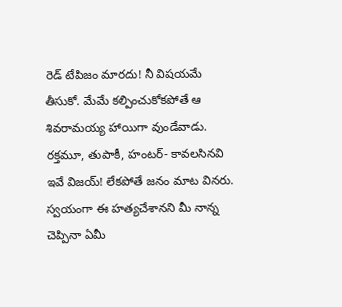రెడ్ టేపిజం మారదు! నీ విషయమే తీసుకో. మేమే కల్పించుకోకపోతే ఆ శివరామయ్య హాయిగా వుండేవాడు. రక్తమూ, తుపాకీ, హంటర్- కావలసినవి ఇవే విజయ్! లేకపోతే జనం మాట వినరు. స్వయంగా ఈ హత్యచేశానని మీ నాన్న చెప్పినా ఏమీ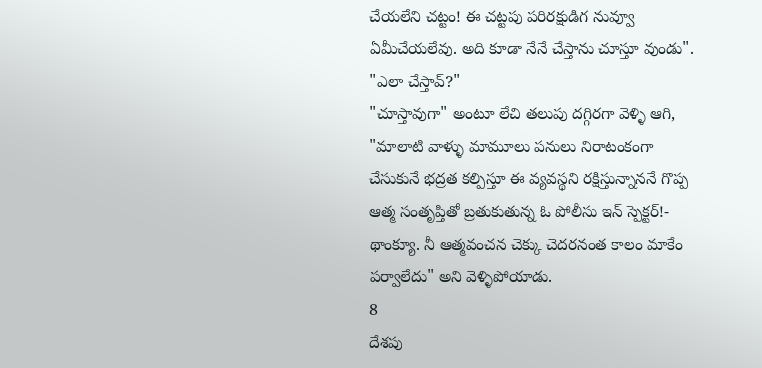చేయలేని చట్టం! ఈ చట్టపు పరిరక్షుడిగ నువ్వూ ఏమీచేయలేవు. అది కూడా నేనే చేస్తాను చూస్తూ వుండు".
"ఎలా చేస్తావ్?"
"చూస్తావుగా" అంటూ లేచి తలుపు దగ్గిరగా వెళ్ళి ఆగి, "మాలాటి వాళ్ళు మామూలు పనులు నిరాటంకంగా చేసుకునే భద్రత కల్పిస్తూ ఈ వ్యవస్థని రక్షిస్తున్నాననే గొప్ప ఆత్మ సంతృప్తితో బ్రతుకుతున్న ఓ పోలీసు ఇన్ స్పెక్టర్!- థాంక్యూ. నీ ఆత్మవంచన చెక్కు చెదరనంత కాలం మాకేం పర్వాలేదు" అని వెళ్ళిపోయాడు.
8
దేశపు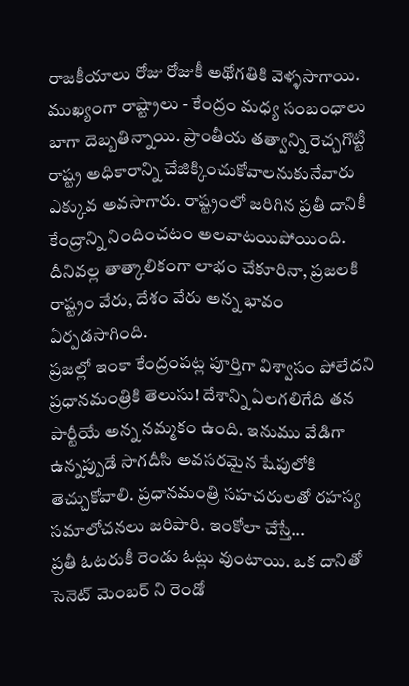రాజకీయాలు రోజు రోజుకీ అథోగతికి వెళ్ళసాగాయి. ముఖ్యంగా రాష్ట్రాలు - కేంద్రం మధ్య సంబంధాలు బాగా దెబ్బతిన్నాయి. ప్రాంతీయ తత్వాన్ని రెచ్చగొట్టి రాష్ట్ర అధికారాన్ని చేజిక్కించుకోవాలనుకునేవారు ఎక్కువ అవసాగారు. రాష్ట్రంలో జరిగిన ప్రతీ దానికీ కేంద్రాన్ని నిందించటం అలవాటయిపోయింది. దీనివల్ల తాత్కాలికంగా లాభం చేకూరినా, ప్రజలకి రాష్ట్రం వేరు, దేశం వేరు అన్న భావం ఏర్పడసాగింది.
ప్రజల్లో ఇంకా కేంద్రంపట్ల పూర్తిగా విశ్వాసం పోలేదని ప్రధానమంత్రికి తెలుసు! దేశాన్ని ఏలగలిగేది తన పార్టీయే అన్న నమ్మకం ఉంది. ఇనుము వేడిగా ఉన్నప్పుడే సాగదీసి అవసరమైన షేపులోకి తెచ్చుకోవాలి. ప్రధానమంత్రి సహచరులతో రహస్య సమాలోచనలు జరిపారి. ఇంకోలా చేస్తే...
ప్రతీ ఓటరుకీ రెండు ఓట్లు వుంటాయి. ఒక దానితో సెనెట్ మెంబర్ ని రెండో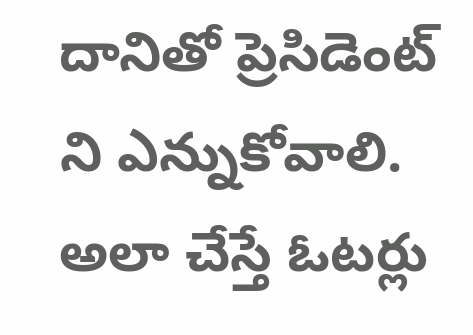దానితో ప్రెసిడెంట్ ని ఎన్నుకోవాలి. అలా చేస్తే ఓటర్లు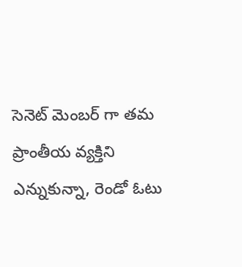సెనెట్ మెంబర్ గా తమ ప్రాంతీయ వ్యక్తిని ఎన్నుకున్నా, రెండో ఓటు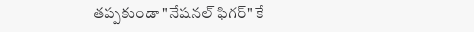తప్పకుండా "నేషనల్ ఫిగర్" కే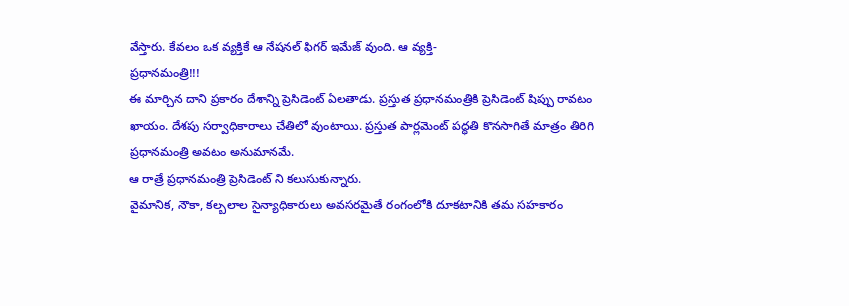వేస్తారు. కేవలం ఒక వ్యక్తికే ఆ నేషనల్ ఫిగర్ ఇమేజ్ వుంది. ఆ వ్యక్తి-
ప్రధానమంత్రి!!!
ఈ మార్చిన దాని ప్రకారం దేశాన్ని ప్రెసిడెంట్ ఏలతాడు. ప్రస్తుత ప్రధానమంత్రికి ప్రెసిడెంట్ షిప్పు రావటం ఖాయం. దేశపు సర్వాధికారాలు చేతిలో వుంటాయి. ప్రస్తుత పార్లమెంట్ పద్ధతి కొనసాగితే మాత్రం తిరిగి ప్రధానమంత్రి అవటం అనుమానమే.
ఆ రాత్రే ప్రధానమంత్రి ప్రెసిడెంట్ ని కలుసుకున్నారు.
వైమానిక, నౌకా, కల్బలాల సైన్యాధికారులు అవసరమైతే రంగంలోకి దూకటానికి తమ సహకారం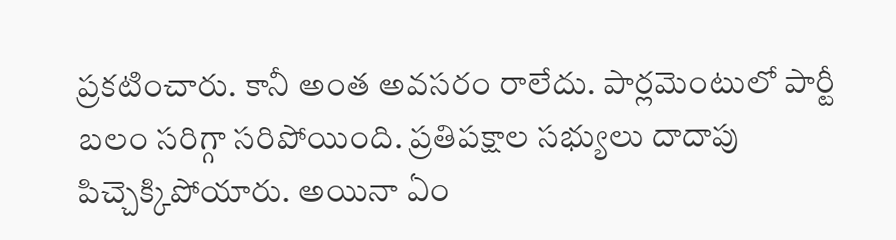ప్రకటించారు. కానీ అంత అవసరం రాలేదు. పార్లమెంటులో పార్టీ బలం సరిగ్గా సరిపోయింది. ప్రతిపక్షాల సభ్యులు దాదాపు పిచ్చెక్కిపోయారు. అయినా ఏం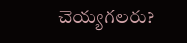చెయ్యగలరు?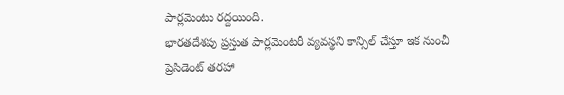పార్లమెంటు రద్దయింది.
భారతదేశపు ప్రస్తుత పార్లమెంటరీ వ్యవస్థని కాన్సిల్ చేస్తూ ఇక నుంచీ ప్రెసిడెంట్ తరహా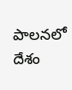పాలనలో దేశం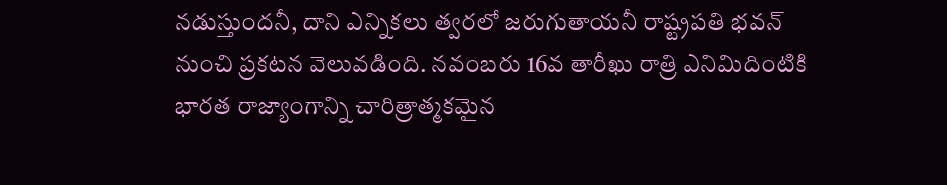నడుస్తుందనీ, దాని ఎన్నికలు త్వరలో జరుగుతాయనీ రాష్ట్రపతి భవన్ నుంచి ప్రకటన వెలువడింది. నవంబరు 16వ తారీఖు రాత్రి ఎనిమిదింటికి భారత రాజ్యాంగాన్ని చారిత్రాత్మకమైన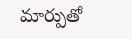మార్పుతో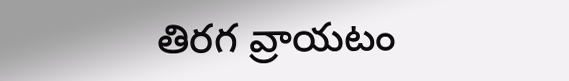తిరగ వ్రాయటం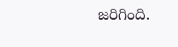జరిగింది.